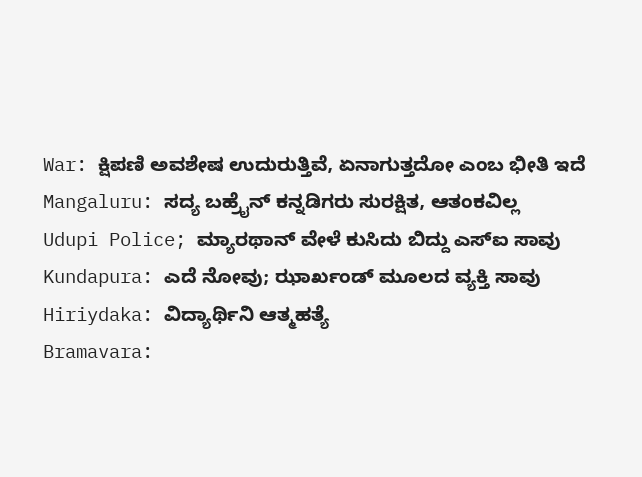War: ಕ್ಷಿಪಣಿ ಅವಶೇಷ ಉದುರುತ್ತಿವೆ, ಏನಾಗುತ್ತದೋ ಎಂಬ ಭೀತಿ ಇದೆ
Mangaluru: ಸದ್ಯ ಬಹ್ರೈನ್ ಕನ್ನಡಿಗರು ಸುರಕ್ಷಿತ, ಆತಂಕವಿಲ್ಲ
Udupi Police; ಮ್ಯಾರಥಾನ್ ವೇಳೆ ಕುಸಿದು ಬಿದ್ದು ಎಸ್ಐ ಸಾವು
Kundapura: ಎದೆ ನೋವು; ಝಾರ್ಖಂಡ್ ಮೂಲದ ವ್ಯಕ್ತಿ ಸಾವು
Hiriydaka: ವಿದ್ಯಾರ್ಥಿನಿ ಆತ್ಮಹತ್ಯೆ
Bramavara: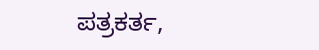ಪತ್ರಕರ್ತ,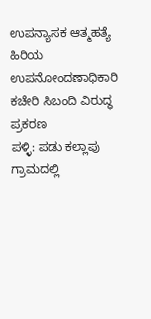ಉಪನ್ಯಾಸಕ ಆತ್ಮಹತ್ಯೆ
ಹಿರಿಯ ಉಪನೋಂದಣಾಧಿಕಾರಿ ಕಚೇರಿ ಸಿಬಂದಿ ವಿರುದ್ಧ ಪ್ರಕರಣ
ಪಳ್ಳಿ: ಪಡು ಕಲ್ಲಾಪು ಗ್ರಾಮದಲ್ಲಿ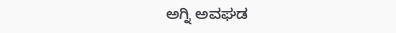ಅಗ್ನಿ ಅವಘಡ